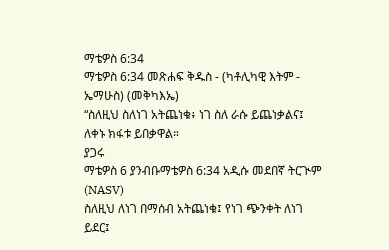ማቴዎስ 6:34
ማቴዎስ 6:34 መጽሐፍ ቅዱስ - (ካቶሊካዊ እትም - ኤማሁስ) (መቅካእኤ)
“ስለዚህ ስለነገ አትጨነቁ፥ ነገ ስለ ራሱ ይጨነቃልና፤ ለቀኑ ክፋቱ ይበቃዋል።
ያጋሩ
ማቴዎስ 6 ያንብቡማቴዎስ 6:34 አዲሱ መደበኛ ትርጒም (NASV)
ስለዚህ ለነገ በማሰብ አትጨነቁ፤ የነገ ጭንቀት ለነገ ይደር፤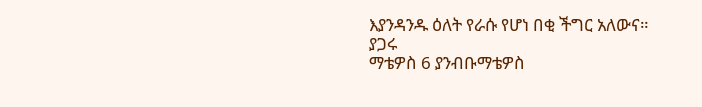እያንዳንዱ ዕለት የራሱ የሆነ በቂ ችግር አለውና።
ያጋሩ
ማቴዎስ 6 ያንብቡማቴዎስ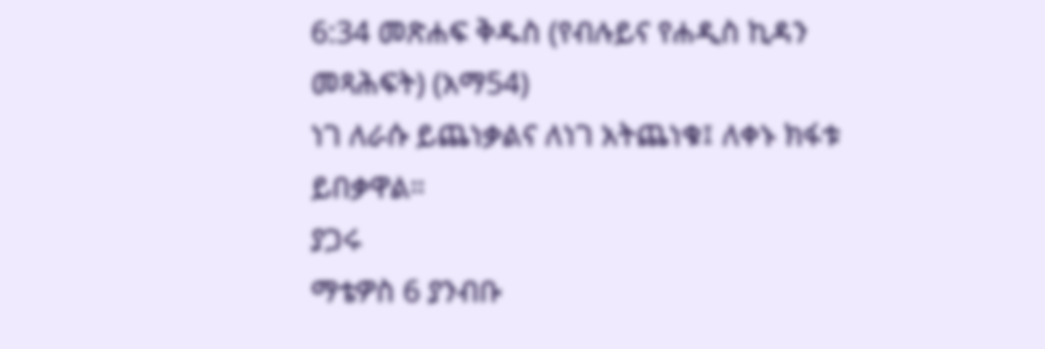6:34 መጽሐፍ ቅዱስ (የብሉይና የሐዲስ ኪዳን መጻሕፍት) (አማ54)
ነገ ለራሱ ይጨነቃልና ለነገ አትጨነቁ፤ ለቀኑ ክፋቱ ይበቃዋል።
ያጋሩ
ማቴዎስ 6 ያንብቡ